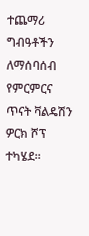ተጨማሪ ግብዓቶችን ለማሰባሰብ የምርምርና ጥናት ቫልዴሽን ዎርክ ሾፕ ተካሄደ።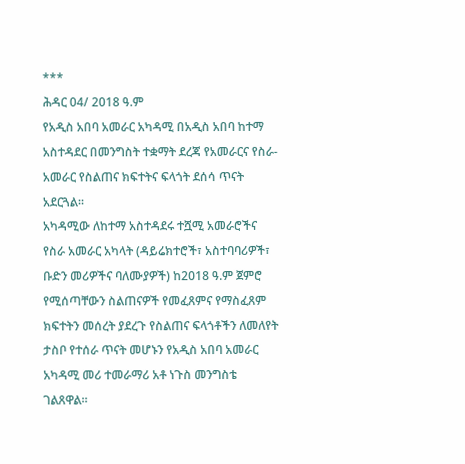***
ሕዳር 04/ 2018 ዓ.ም
የአዲስ አበባ አመራር አካዳሚ በአዲስ አበባ ከተማ አስተዳደር በመንግስት ተቋማት ደረጃ የአመራርና የስራ-አመራር የስልጠና ክፍተትና ፍላጎት ደሰሳ ጥናት አደርጓል።
አካዳሚው ለከተማ አስተዳደሩ ተሿሚ አመራሮችና የስራ አመራር አካላት (ዳይሬክተሮች፣ አስተባባሪዎች፣ ቡድን መሪዎችና ባለሙያዎች) ከ2018 ዓ.ም ጀምሮ የሚሰጣቸውን ስልጠናዎች የመፈጸምና የማስፈጸም ክፍተትን መሰረት ያደረጉ የስልጠና ፍላጎቶችን ለመለየት ታስቦ የተሰራ ጥናት መሆኑን የአዲስ አበባ አመራር አካዳሚ መሪ ተመራማሪ አቶ ነጉስ መንግስቴ ገልጸዋል።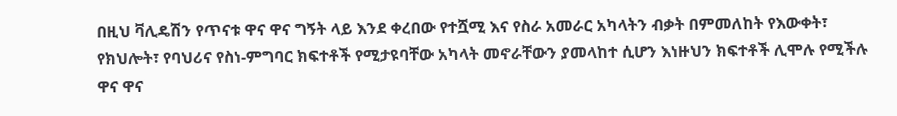በዚህ ቫሊዴሽን የጥናቱ ዋና ዋና ግኝት ላይ እንደ ቀረበው የተሿሚ እና የስራ አመራር አካላትን ብቃት በምመለከት የእውቀት፣ የክህሎት፣ የባህሪና የስነ-ምግባር ክፍተቶች የሚታዩባቸው አካላት መኖራቸውን ያመላከተ ሲሆን እነዙህን ክፍተቶች ሊሞሉ የሚችሉ ዋና ዋና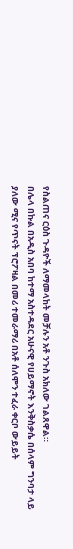የስልጠና ርዕስ ጉዳዮች ለማመላከት መቻሉን አቶ ንጉስ አክለው ገልጸዋል።
በሌላ በኩል በአዲስ አበባ ከተማ አስተዳደር አሁናዊ የሀይማኖት እንቅስቃሴ በሰላም ግንባታ ላይ ያለው ሚና የጥናት ፕሮፖዛል በመሪ ተመራማሪ በአቶ ሰለሞን ተፈራ ቀርቦ ውይይት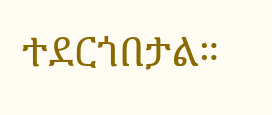ተደርጎበታል።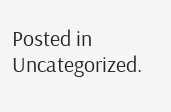Posted in Uncategorized.